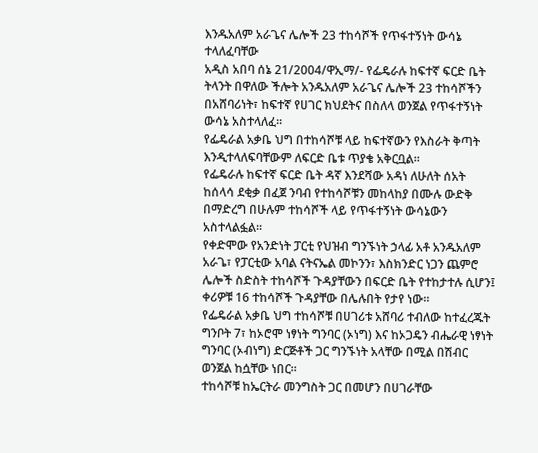እንዱአለም አራጌና ሌሎች 23 ተከሳሾች የጥፋተኝነት ውሳኔ ተላለፈባቸው
አዲስ አበባ ሰኔ 21/2004/ዋኢማ/- የፌዴራሉ ከፍተኛ ፍርድ ቤት ትላንት በዋለው ችሎት አንዱአለም አራጌና ሌሎች 23 ተከሳሾችን በአሸባሪነት፣ ከፍተኛ የሀገር ክህደትና በስለላ ወንጀል የጥፋተኝነት ውሳኔ አስተላለፈ።
የፌዴራል አቃቤ ህግ በተከሳሾቹ ላይ ከፍተኛውን የእስራት ቅጣት እንዲተላለፍባቸውም ለፍርድ ቤቱ ጥያቄ አቅርቧል።
የፌዴራሉ ከፍተኛ ፍርድ ቤት ዳኛ እንደሻው አዳነ ለሁለት ሰአት ከሰላሳ ደቂቃ በፈጀ ንባብ የተከሳሾቹን መከላከያ በሙሉ ውድቅ በማድረግ በሁሉም ተከሳሾች ላይ የጥፋተኝነት ውሳኔውን አስተላልፏል።
የቀድሞው የአንድነት ፓርቲ የህዝብ ግንኙነት ኃላፊ አቶ አንዱአለም አራጌ፣ የፓርቲው አባል ናትናኤል መኮንን፣ እስክንድር ነጋን ጨምሮ ሌሎች ስድስት ተከሳሾች ጉዳያቸውን በፍርድ ቤት የተከታተሉ ሲሆን፤ ቀሪዎቹ 16 ተከሳሾች ጉዳያቸው በሌሉበት የታየ ነው።
የፌዴራል አቃቤ ህግ ተከሳሾቹ በሀገሪቱ አሸባሪ ተብለው ከተፈረጁት ግንቦት 7፣ ከኦሮሞ ነፃነት ግንባር (ኦነግ) እና ከኦጋዴን ብሔራዊ ነፃነት ግንባር (ኦብነግ) ድርጅቶች ጋር ግንኙነት አላቸው በሚል በሽብር ወንጀል ከሷቸው ነበር።
ተከሳሾቹ ከኤርትራ መንግስት ጋር በመሆን በሀገራቸው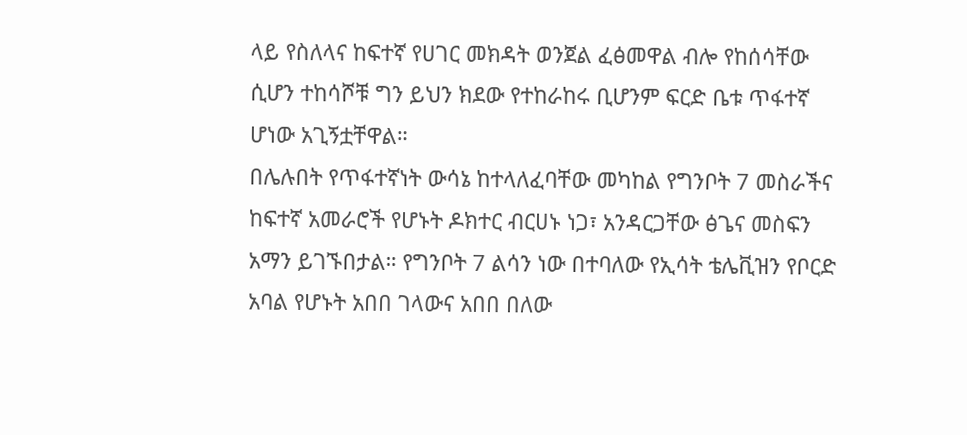ላይ የስለላና ከፍተኛ የሀገር መክዳት ወንጀል ፈፅመዋል ብሎ የከሰሳቸው ሲሆን ተከሳሾቹ ግን ይህን ክደው የተከራከሩ ቢሆንም ፍርድ ቤቱ ጥፋተኛ ሆነው አጊኝቷቸዋል።
በሌሉበት የጥፋተኛነት ውሳኔ ከተላለፈባቸው መካከል የግንቦት 7 መስራችና ከፍተኛ አመራሮች የሆኑት ዶክተር ብርሀኑ ነጋ፣ አንዳርጋቸው ፅጌና መስፍን አማን ይገኙበታል። የግንቦት 7 ልሳን ነው በተባለው የኢሳት ቴሌቪዝን የቦርድ አባል የሆኑት አበበ ገላውና አበበ በለው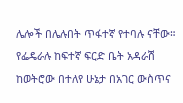ሌሎች በሌሉበት ጥፋተኛ የተባሉ ናቸው።
የፌዴራሉ ከፍተኛ ፍርድ ቤት አዳራሽ ከወትሮው በተለየ ሁኔታ በአገር ውስጥና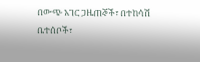በውጭ አገር ጋዜጠኞች፣ በተከሳሽ ቤተሰቦች፣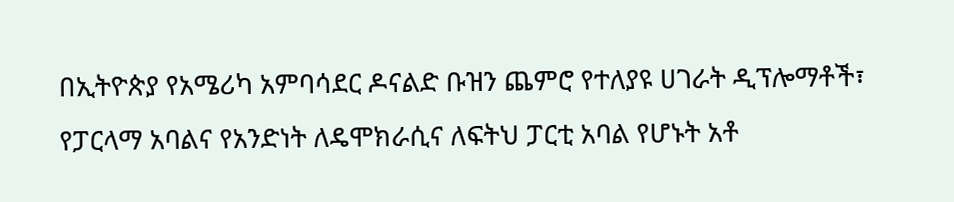በኢትዮጵያ የአሜሪካ አምባሳደር ዶናልድ ቡዝን ጨምሮ የተለያዩ ሀገራት ዲፕሎማቶች፣ የፓርላማ አባልና የአንድነት ለዴሞክራሲና ለፍትህ ፓርቲ አባል የሆኑት አቶ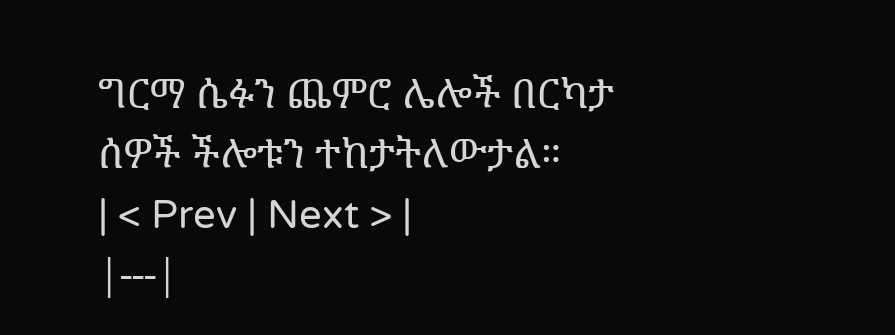ግርማ ሴፉን ጨምሮ ሌሎች በርካታ ሰዎች ችሎቱን ተከታትለውታል።
| < Prev | Next > |
|---|